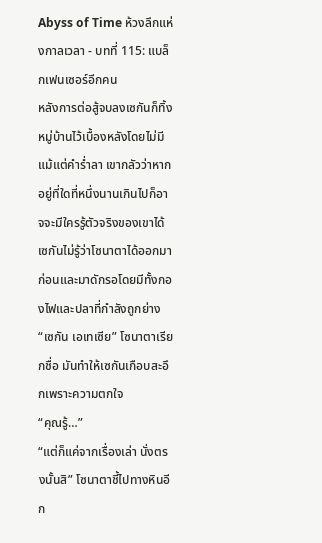Abyss of Time ห้วงลึกแห่งกาลเวลา - บทที่ 115: แบล็กเฟนเซอร์อีกคน
หลังการต่อสู้จบลงเซกันก็ทิ้งหมู่บ้านไว้เบื้องหลังโดยไม่มีแม้แต่คำร่ำลา เขากลัวว่าหากอยู่ที่ใดที่หนึ่งนานเกินไปก็อาจจะมีใครรู้ตัวจริงของเขาได้ เซกันไม่รู้ว่าโซนาตาได้ออกมาก่อนและมาดักรอโดยมีทั้งกองไฟและปลาที่กำลังถูกย่าง
“เซกัน เอเทเซีย” โซนาตาเรียกชื่อ มันทำให้เซกันเกือบสะอึกเพราะความตกใจ
“คุณรู้…”
“แต่ก็แค่จากเรื่องเล่า นั่งตรงนั้นสิ” โซนาตาชี้ไปทางหินอีก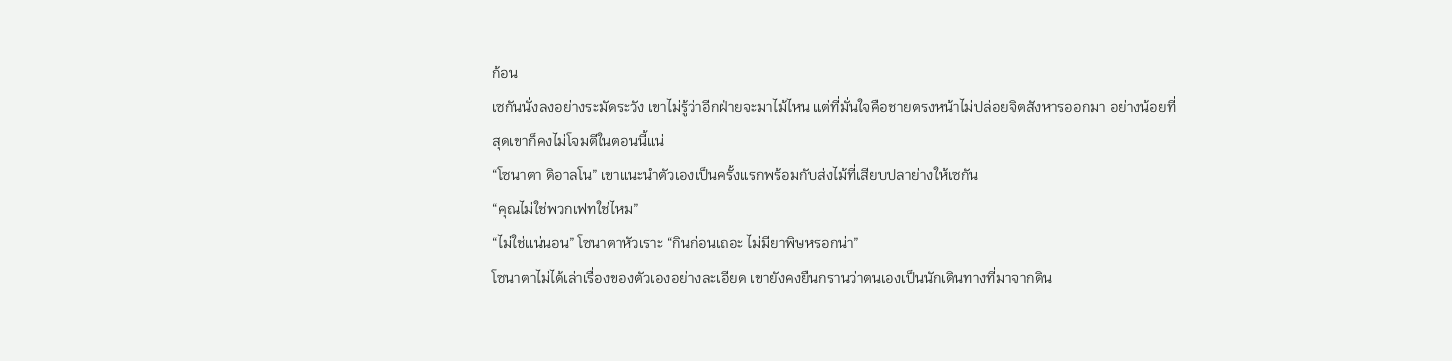ก้อน
เซกันนั่งลงอย่างระมัดระวัง เขาไม่รู้ว่าอีกฝ่ายจะมาไม้ไหน แต่ที่มั่นใจคือชายตรงหน้าไม่ปล่อยจิตสังหารออกมา อย่างน้อยที่สุดเขาก็คงไม่โจมตีในตอนนี้แน่
“โซนาตา ดิอาลโน” เขาแนะนำตัวเองเป็นครั้งแรกพร้อมกับส่งไม้ที่เสียบปลาย่างให้เซกัน
“คุณไม่ใช่พวกเฟทใช่ไหม”
“ไม่ใช่แน่นอน” โซนาตาหัวเราะ “กินก่อนเถอะ ไม่มียาพิษหรอกน่า”
โซนาตาไม่ได้เล่าเรื่องของตัวเองอย่างละเอียด เขายังคงยืนกรานว่าตนเองเป็นนักเดินทางที่มาจากดิน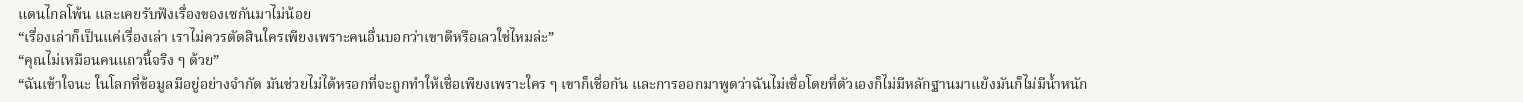แดนไกลโพ้น และเคยรับฟังเรื่องของเซกันมาไม่น้อย
“เรื่องเล่าก็เป็นแค่เรื่องเล่า เราไม่ควรตัดสินใครเพียงเพราะคนอื่นบอกว่าเขาดีหรือเลวใช่ไหมล่ะ”
“คุณไม่เหมือนคนแถวนี้จริง ๆ ด้วย”
“ฉันเข้าใจนะ ในโลกที่ข้อมูลมีอยู่อย่างจำกัด มันช่วยไม่ได้หรอกที่จะถูกทำให้เชื่อเพียงเพราะใคร ๆ เขาก็เชื่อกัน และการออกมาพูดว่าฉันไม่เชื่อโดยที่ตัวเองก็ไม่มีหลักฐานมาแย้งมันก็ไม่มีน้ำหนัก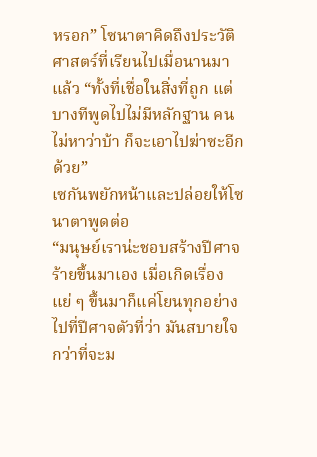หรอก” โซนาตาคิดถึงประวัติศาสตร์ที่เรียนไปเมื่อนานมาแล้ว “ทั้งที่เชื่อในสิ่งที่ถูก แต่บางทีพูดไปไม่มีหลักฐาน คนไม่หาว่าบ้า ก็จะเอาไปฆ่าซะอีกด้วย”
เซกันพยักหน้าและปล่อยให้โซนาตาพูดต่อ
“มนุษย์เราน่ะชอบสร้างปีศาจร้ายขึ้นมาเอง เมื่อเกิดเรื่องแย่ ๆ ขึ้นมาก็แค่โยนทุกอย่างไปที่ปีศาจตัวที่ว่า มันสบายใจกว่าที่จะม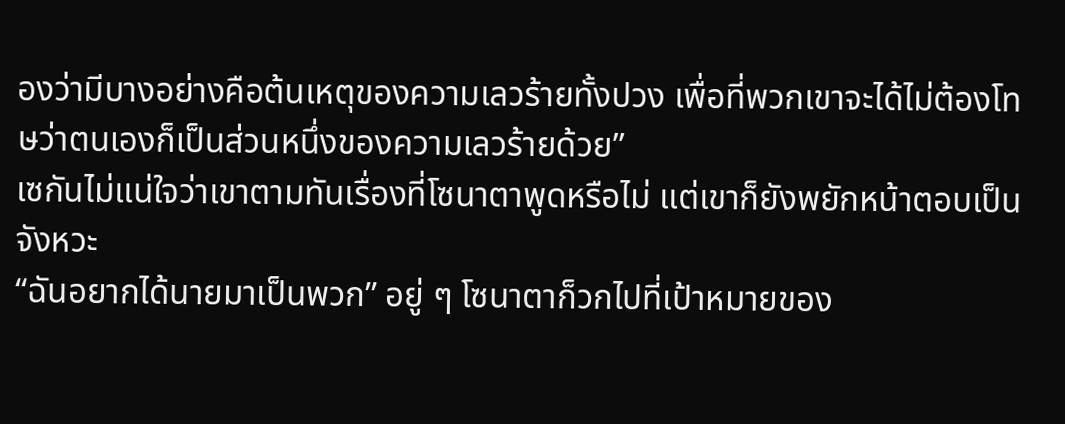องว่ามีบางอย่างคือต้นเหตุของความเลวร้ายทั้งปวง เพื่อที่พวกเขาจะได้ไม่ต้องโทษว่าตนเองก็เป็นส่วนหนึ่งของความเลวร้ายด้วย”
เซกันไม่แน่ใจว่าเขาตามทันเรื่องที่โซนาตาพูดหรือไม่ แต่เขาก็ยังพยักหน้าตอบเป็นจังหวะ
“ฉันอยากได้นายมาเป็นพวก” อยู่ ๆ โซนาตาก็วกไปที่เป้าหมายของ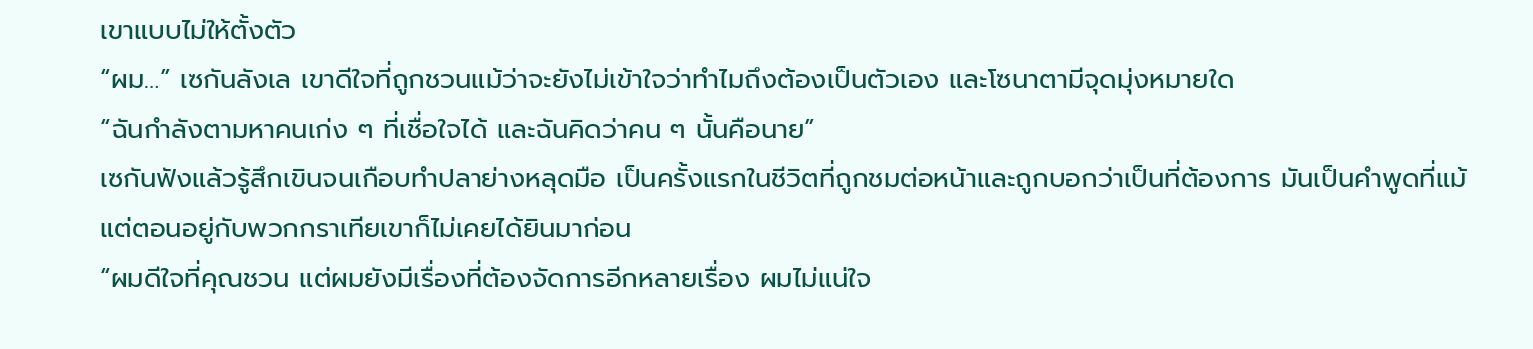เขาแบบไม่ให้ตั้งตัว
“ผม…” เซกันลังเล เขาดีใจที่ถูกชวนแม้ว่าจะยังไม่เข้าใจว่าทำไมถึงต้องเป็นตัวเอง และโซนาตามีจุดมุ่งหมายใด
“ฉันกำลังตามหาคนเก่ง ๆ ที่เชื่อใจได้ และฉันคิดว่าคน ๆ นั้นคือนาย”
เซกันฟังแล้วรู้สึกเขินจนเกือบทำปลาย่างหลุดมือ เป็นครั้งแรกในชีวิตที่ถูกชมต่อหน้าและถูกบอกว่าเป็นที่ต้องการ มันเป็นคำพูดที่แม้แต่ตอนอยู่กับพวกกราเทียเขาก็ไม่เคยได้ยินมาก่อน
“ผมดีใจที่คุณชวน แต่ผมยังมีเรื่องที่ต้องจัดการอีกหลายเรื่อง ผมไม่แน่ใจ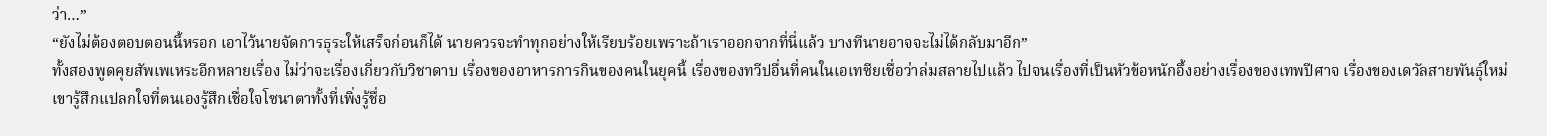ว่า…”
“ยังไม่ต้องตอบตอนนี้หรอก เอาไว้นายจัดการธุระให้เสร็จก่อนก็ได้ นายควรจะทำทุกอย่างให้เรียบร้อยเพราะถ้าเราออกจากที่นี่แล้ว บางทีนายอาจจะไม่ได้กลับมาอีก”
ทั้งสองพูดคุยสัพเพเหระอีกหลายเรื่อง ไม่ว่าจะเรื่องเกี่ยวกับวิชาดาบ เรื่องของอาหารการกินของคนในยุคนี้ เรื่องของทวีปอื่นที่คนในเอเทซียเชื่อว่าล่มสลายไปแล้ว ไปจนเรื่องที่เป็นหัวข้อหนักอึ้งอย่างเรื่องของเทพปีศาจ เรื่องของเดวัลสายพันธุ์ใหม่
เขารู้สึกแปลกใจที่ตนเองรู้สึกเชื่อใจโซนาตาทั้งที่เพิ่งรู้ชื่อ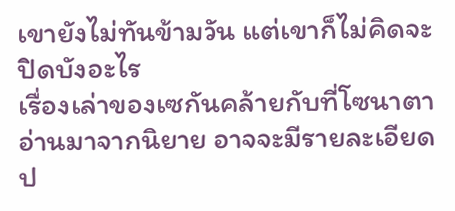เขายังไม่ทันข้ามวัน แต่เขาก็ไม่คิดจะปิดบังอะไร
เรื่องเล่าของเซกันคล้ายกับที่โซนาตาอ่านมาจากนิยาย อาจจะมีรายละเอียดป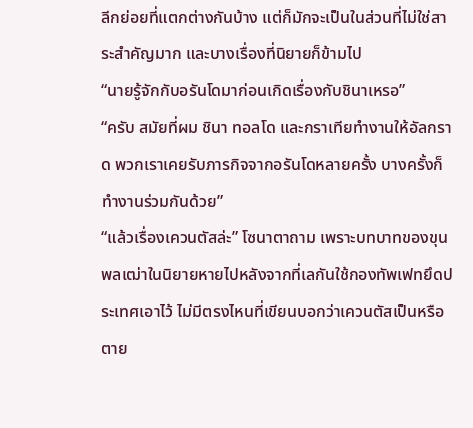ลีกย่อยที่แตกต่างกันบ้าง แต่ก็มักจะเป็นในส่วนที่ไม่ใช่สาระสำคัญมาก และบางเรื่องที่นิยายก็ข้ามไป
“นายรู้จักกับอรันโดมาก่อนเกิดเรื่องกับชินาเหรอ”
“ครับ สมัยที่ผม ชินา ทอลโด และกราเทียทำงานให้อัลกราด พวกเราเคยรับภารกิจจากอรันโดหลายครั้ง บางครั้งก็ทำงานร่วมกันด้วย”
“แล้วเรื่องเควนตัสล่ะ” โซนาตาถาม เพราะบทบาทของขุนพลเฒ่าในนิยายหายไปหลังจากที่เลกันใช้กองทัพเฟทยึดประเทศเอาไว้ ไม่มีตรงไหนที่เขียนบอกว่าเควนตัสเป็นหรือตาย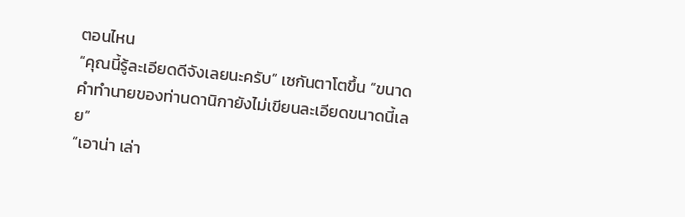ตอนไหน
“คุณนี้รู้ละเอียดดีจังเลยนะครับ” เซกันตาโตขึ้น “ขนาดคำทำนายของท่านดานิกายังไม่เขียนละเอียดขนาดนี้เลย”
“เอาน่า เล่า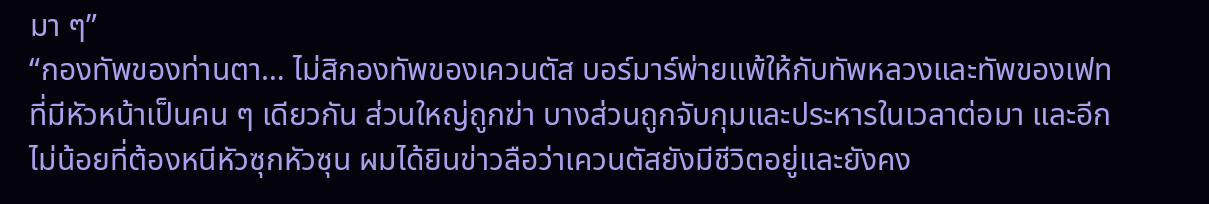มา ๆ”
“กองทัพของท่านตา… ไม่สิกองทัพของเควนตัส บอร์มาร์พ่ายแพ้ให้กับทัพหลวงและทัพของเฟทที่มีหัวหน้าเป็นคน ๆ เดียวกัน ส่วนใหญ่ถูกฆ่า บางส่วนถูกจับกุมและประหารในเวลาต่อมา และอีกไม่น้อยที่ต้องหนีหัวซุกหัวซุน ผมได้ยินข่าวลือว่าเควนตัสยังมีชีวิตอยู่และยังคง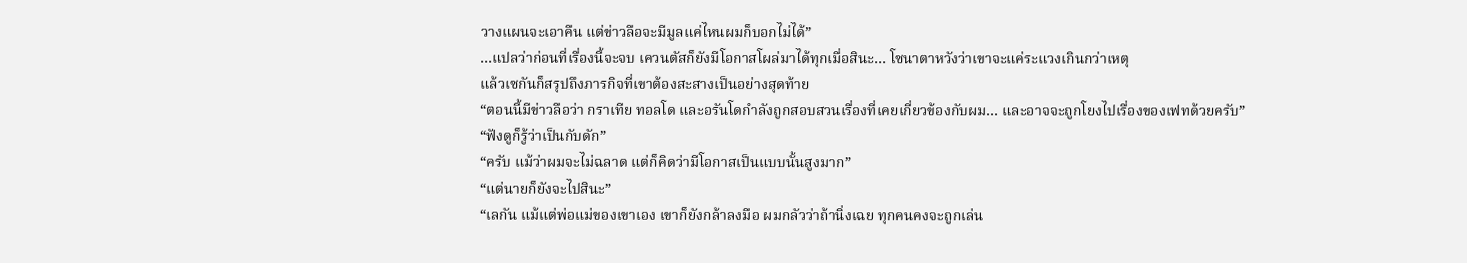วางแผนจะเอาคืน แต่ข่าวลือจะมีมูลแค่ไหนผมก็บอกไม่ได้”
…แปลว่าก่อนที่เรื่องนี้จะจบ เควนตัสก็ยังมีโอกาสโผล่มาได้ทุกเมื่อสินะ… โซนาตาหวังว่าเขาจะแค่ระแวงเกินกว่าเหตุ
แล้วเซกันก็สรุปถึงภารกิจที่เขาต้องสะสางเป็นอย่างสุดท้าย
“ตอนนี้มีข่าวลือว่า กราเทีย ทอลโด และอรันโดกำลังถูกสอบสวนเรื่องที่เคยเกี่ยวข้องกับผม… และอาจจะถูกโยงไปเรื่องของเฟทด้วยครับ”
“ฟังดูก็รู้ว่าเป็นกับดัก”
“ครับ แม้ว่าผมจะไม่ฉลาด แต่ก็คิดว่ามีโอกาสเป็นแบบนั้นสูงมาก”
“แต่นายก็ยังจะไปสินะ”
“เลกัน แม้แต่พ่อแม่ของเขาเอง เขาก็ยังกล้าลงมือ ผมกลัวว่าถ้านิ่งเฉย ทุกคนคงจะถูกเล่น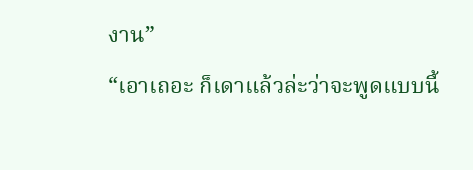งาน”
“เอาเถอะ ก็เดาแล้วล่ะว่าจะพูดแบบนี้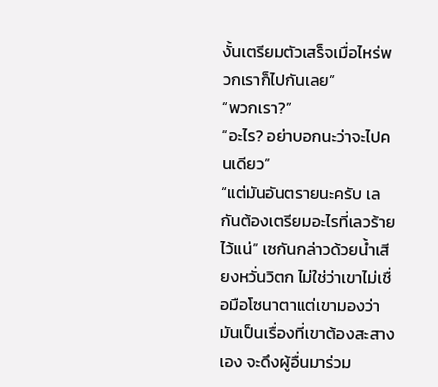งั้นเตรียมตัวเสร็จเมื่อไหร่พวกเราก็ไปกันเลย”
“พวกเรา?”
“อะไร? อย่าบอกนะว่าจะไปคนเดียว”
“แต่มันอันตรายนะครับ เลกันต้องเตรียมอะไรที่เลวร้ายไว้แน่” เซกันกล่าวด้วยน้ำเสียงหวั่นวิตก ไม่ใช่ว่าเขาไม่เชื่อมือโซนาตาแต่เขามองว่ามันเป็นเรื่องที่เขาต้องสะสางเอง จะดึงผู้อื่นมาร่วม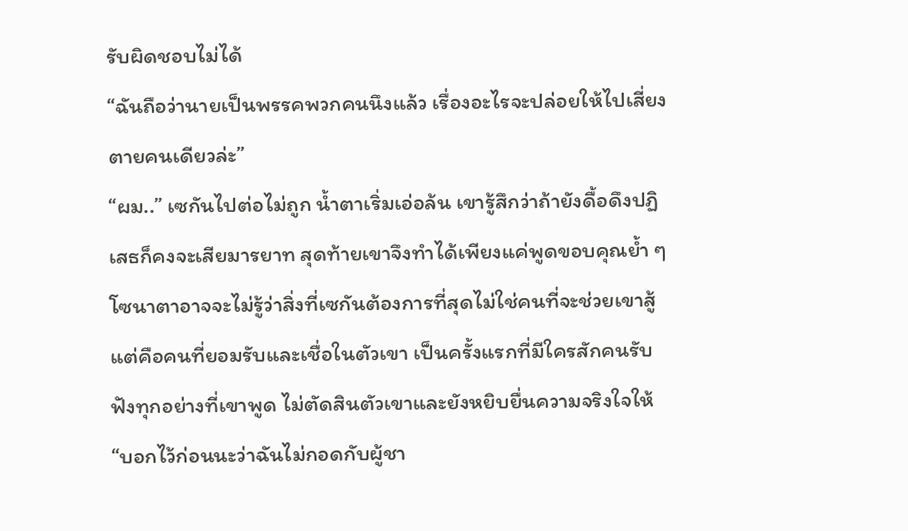รับผิดชอบไม่ได้
“ฉันถือว่านายเป็นพรรคพวกคนนึงแล้ว เรื่องอะไรจะปล่อยให้ไปเสี่ยงตายคนเดียวล่ะ”
“ผม..” เซกันไปต่อไม่ถูก น้ำตาเริ่มเอ่อล้น เขารู้สึกว่าถ้ายังดื้อดึงปฏิเสธก็คงจะเสียมารยาท สุดท้ายเขาจึงทำได้เพียงแค่พูดขอบคุณย้ำ ๆ
โซนาตาอาจจะไม่รู้ว่าสิ่งที่เซกันต้องการที่สุดไม่ใช่คนที่จะช่วยเขาสู้ แต่คือคนที่ยอมรับและเชื่อในตัวเขา เป็นครั้งแรกที่มีใครสักคนรับฟังทุกอย่างที่เขาพูด ไม่ตัดสินตัวเขาและยังหยิบยื่นความจริงใจให้
“บอกไว้ก่อนนะว่าฉันไม่กอดกับผู้ชา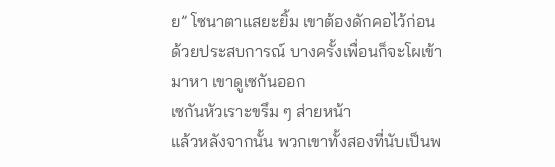ย” โซนาตาแสยะยิ้ม เขาต้องดักคอไว้ก่อน
ด้วยประสบการณ์ บางครั้งเพื่อนก็จะโผเข้ามาหา เขาดูเซกันออก
เซกันหัวเราะขรึม ๆ ส่ายหน้า
แล้วหลังจากนั้น พวกเขาทั้งสองที่นับเป็นพ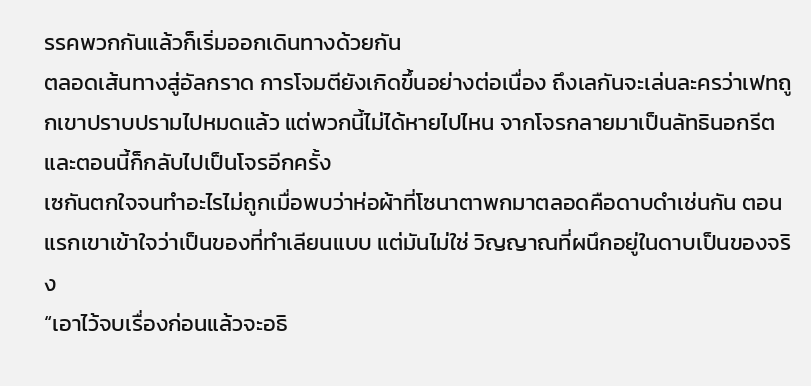รรคพวกกันแล้วก็เริ่มออกเดินทางด้วยกัน
ตลอดเส้นทางสู่อัลกราด การโจมตียังเกิดขึ้นอย่างต่อเนื่อง ถึงเลกันจะเล่นละครว่าเฟทถูกเขาปราบปรามไปหมดแล้ว แต่พวกนี้ไม่ได้หายไปไหน จากโจรกลายมาเป็นลัทธินอกรีตและตอนนี้ก็กลับไปเป็นโจรอีกครั้ง
เซกันตกใจจนทำอะไรไม่ถูกเมื่อพบว่าห่อผ้าที่โซนาตาพกมาตลอดคือดาบดำเช่นกัน ตอนแรกเขาเข้าใจว่าเป็นของที่ทำเลียนแบบ แต่มันไม่ใช่ วิญญาณที่ผนึกอยู่ในดาบเป็นของจริง
“เอาไว้จบเรื่องก่อนแล้วจะอธิ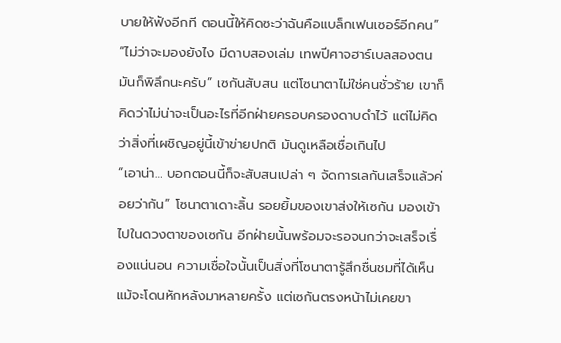บายให้ฟังอีกที ตอนนี้ให้คิดซะว่าฉันคือแบล็กเฟนเซอร์อีกคน”
“ไม่ว่าจะมองยังไง มีดาบสองเล่ม เทพปีศาจฮาร์เบลสองตน มันก็พิลึกนะครับ” เซกันสับสน แต่โซนาตาไม่ใช่คนชั่วร้าย เขาก็คิดว่าไม่น่าจะเป็นอะไรที่อีกฝ่ายครอบครองดาบดำไว้ แต่ไม่คิดว่าสิ่งที่เผชิญอยู่นี้เข้าข่ายปกติ มันดูเหลือเชื่อเกินไป
“เอาน่า… บอกตอนนี้ก็จะสับสนเปล่า ๆ จัดการเลกันเสร็จแล้วค่อยว่ากัน” โซนาตาเดาะลิ้น รอยยิ้มของเขาส่งให้เซกัน มองเข้าไปในดวงตาของเซกัน อีกฝ่ายนั้นพร้อมจะรอจนกว่าจะเสร็จเรื่องแน่นอน ความเชื่อใจนั้นเป็นสิ่งที่โซนาตารู้สึกชื่นชมที่ได้เห็น
แม้จะโดนหักหลังมาหลายครั้ง แต่เซกันตรงหน้าไม่เคยขา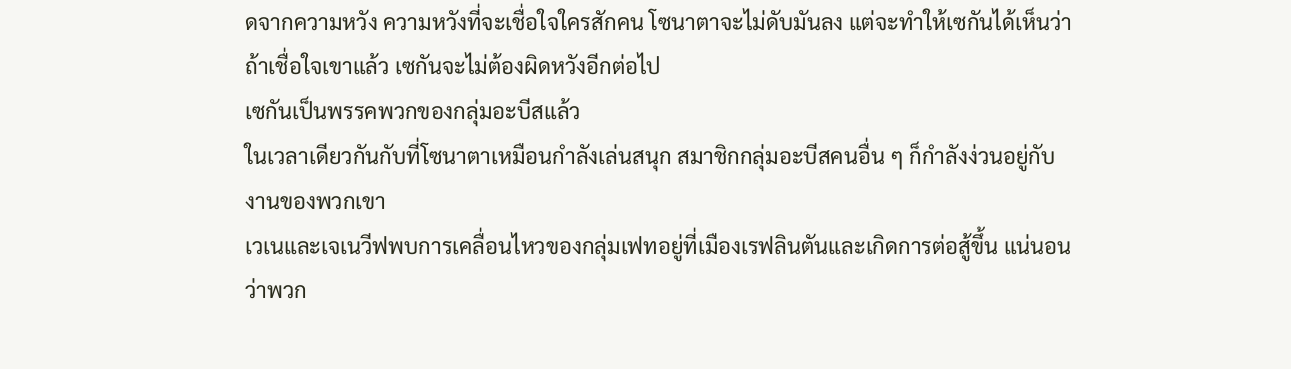ดจากความหวัง ความหวังที่จะเชื่อใจใครสักคน โซนาตาจะไม่ดับมันลง แต่จะทำให้เซกันได้เห็นว่าถ้าเชื่อใจเขาแล้ว เซกันจะไม่ต้องผิดหวังอีกต่อไป
เซกันเป็นพรรคพวกของกลุ่มอะบีสแล้ว
ในเวลาเดียวกันกับที่โซนาตาเหมือนกำลังเล่นสนุก สมาชิกกลุ่มอะบีสคนอื่น ๆ ก็กำลังง่วนอยู่กับงานของพวกเขา
เวเนและเจเนวีฟพบการเคลื่อนไหวของกลุ่มเฟทอยู่ที่เมืองเรฟลินตันและเกิดการต่อสู้ขึ้น แน่นอนว่าพวก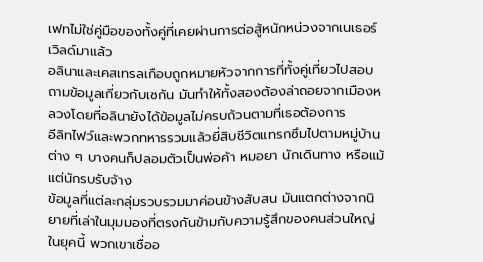เฟทไม่ใช่คู่มือของทั้งคู่ที่เคยผ่านการต่อสู้หนักหน่วงจากเนเธอร์เวิลด์มาแล้ว
อลินาและเคสเทรลเกือบถูกหมายหัวจากการที่ทั้งคู่เที่ยวไปสอบถามข้อมูลเกี่ยวกับเซกัน มันทำให้ทั้งสองต้องล่าถอยจากเมืองหลวงโดยที่อลินายังได้ข้อมูลไม่ครบถ้วนตามที่เธอต้องการ
อีลิทไฟว์และพวกทหารรวมแล้วยี่สิบชีวิตแทรกซึมไปตามหมู่บ้านต่าง ๆ บางคนก็ปลอมตัวเป็นพ่อค้า หมอยา นักเดินทาง หรือแม้แต่นักรบรับจ้าง
ข้อมูลที่แต่ละกลุ่มรวบรวมมาค่อนข้างสับสน มันแตกต่างจากนิยายที่เล่าในมุมมองที่ตรงกันข้ามกับความรู้สึกของคนส่วนใหญ่ในยุคนี้ พวกเขาเชื่ออ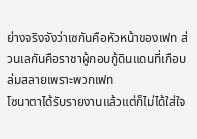ย่างจริงจังว่าเซกันคือหัวหน้าของเฟท ส่วนเลกันคือราชาผู้กอบกู้ดินแดนที่เกือบล่มสลายเพราะพวกเฟท
โซนาตาได้รับรายงานแล้วแต่ก็ไม่ได้ใส่ใจ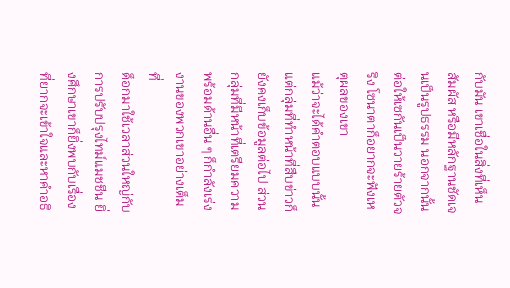กับมัน เขาเชื่อในสิ่งที่เห็น สัมผัส หรือมีหลักฐานชัดเจนเป็นรูปธรรม นอกจากนั้นต่อให้เซกันเป็นวายร้ายตัวจริง โซนาตาก็อยากจะฟังเหตุผลของเขา
แม้ว่าจะได้คำตอบแบบนั้น แต่กลุ่มที่ทำหน้าที่สืบข่าวก็ยังคงเก็บข้อมูลต่อไป ส่วนกลุ่มที่มีหน้าที่เตรียมความพร้อมด้านอื่น ๆ ก็กำลังเร่งงานของพวกเขาอย่างเต็มที่
ด็อกมาใช้เวลาส่วนใหญ่กับการปรับปรุงไทม์แมชชีน ยิ่งศึกษาเขาก็ยิ่งพบกับเรื่องที่ยากจะเข้าใจและหาคำอธิ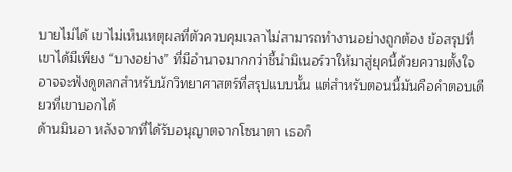บายไม่ได้ เขาไม่เห็นเหตุผลที่ตัวควบคุมเวลาไม่สามารถทำงานอย่างถูกต้อง ข้อสรุปที่เขาได้มีเพียง “บางอย่าง” ที่มีอำนาจมากกว่าชี้นำมิเนอร์วาให้มาสู่ยุคนี้ด้วยความตั้งใจ
อาจจะฟังดูตลกสำหรับนักวิทยาศาสตร์ที่สรุปแบบนั้น แต่สำหรับตอนนี้มันคือคำตอบเดียวที่เขาบอกได้
ด้านมินอา หลังจากที่ได้รับอนุญาตจากโซนาตา เธอก็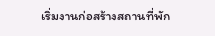เริ่มงานก่อสร้างสถานที่พัก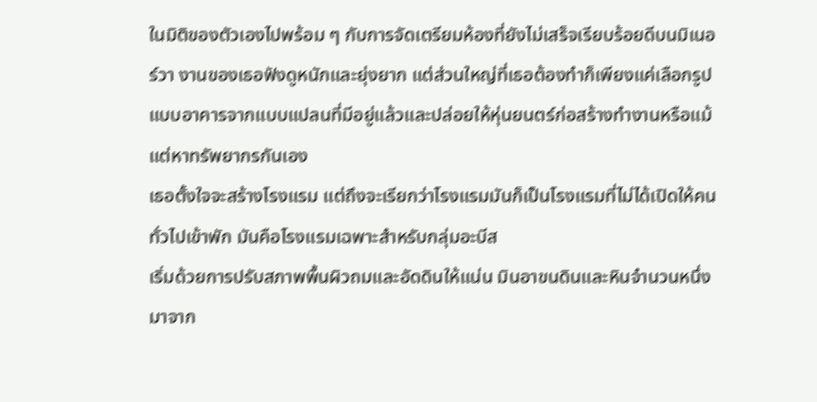ในมิติของตัวเองไปพร้อม ๆ กับการจัดเตรียมห้องที่ยังไม่เสร็จเรียบร้อยดีบนมิเนอร์วา งานของเธอฟังดูหนักและยุ่งยาก แต่ส่วนใหญ่ที่เธอต้องทำก็เพียงแค่เลือกรูปแบบอาคารจากแบบแปลนที่มีอยู่แล้วและปล่อยให้หุ่นยนตร์ก่อสร้างทำงานหรือแม้แต่หาทรัพยากรกันเอง
เธอตั้งใจจะสร้างโรงแรม แต่ถึงจะเรียกว่าโรงแรมมันก็เป็นโรงแรมที่ไม่ได้เปิดให้คนทั่วไปเข้าพัก มันคือโรงแรมเฉพาะสำหรับกลุ่มอะบีส
เริ่มด้วยการปรับสภาพพื้นผิวถมและอัดดินให้แน่น มินอาขนดินและหินจำนวนหนึ่งมาจาก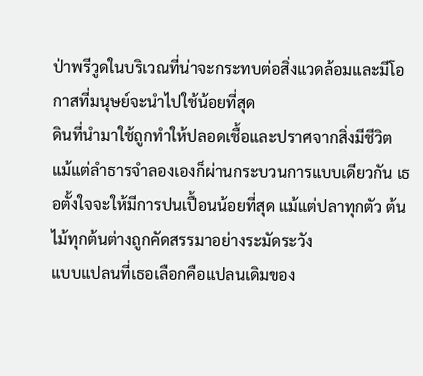ป่าพรีวูดในบริเวณที่น่าจะกระทบต่อสิ่งแวดล้อมและมีโอกาสที่มนุษย์จะนำไปใช้น้อยที่สุด
ดินที่นำมาใช้ถูกทำให้ปลอดเชื้อและปราศจากสิ่งมีชีวิต แม้แต่ลำธารจำลองเองก็ผ่านกระบวนการแบบเดียวกัน เธอตั้งใจจะให้มีการปนเปื้อนน้อยที่สุด แม้แต่ปลาทุกตัว ต้นไม้ทุกต้นต่างถูกคัดสรรมาอย่างระมัดระวัง
แบบแปลนที่เธอเลือกคือแปลนเดิมของ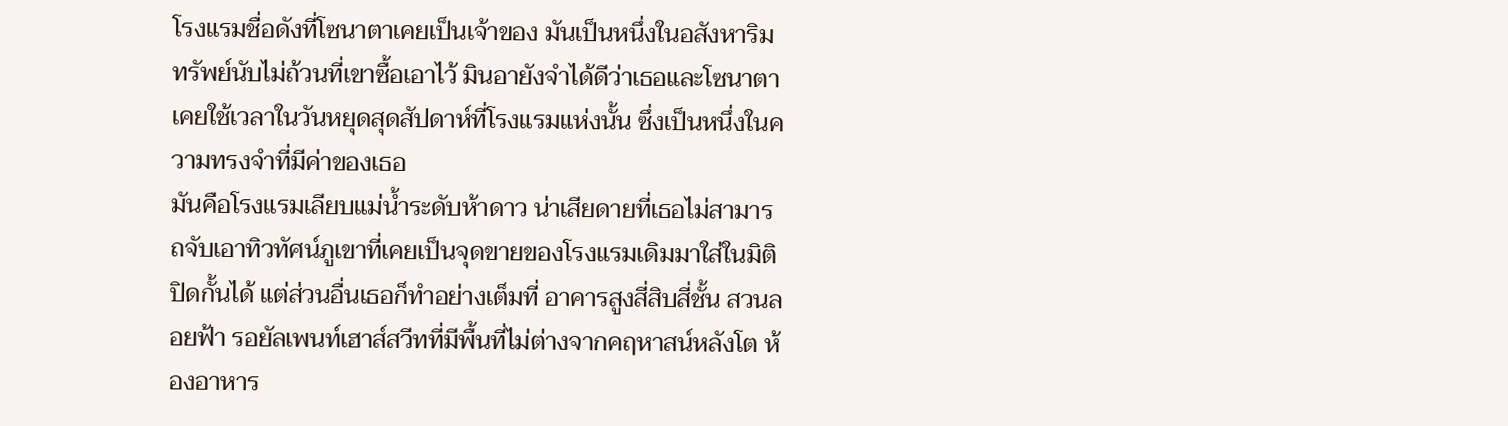โรงแรมชื่อดังที่โซนาตาเคยเป็นเจ้าของ มันเป็นหนึ่งในอสังหาริมทรัพย์นับไม่ถ้วนที่เขาซื้อเอาไว้ มินอายังจำได้ดีว่าเธอและโซนาตาเคยใช้เวลาในวันหยุดสุดสัปดาห์ที่โรงแรมแห่งนั้น ซึ่งเป็นหนึ่งในความทรงจำที่มีค่าของเธอ
มันคือโรงแรมเลียบแม่น้ำระดับห้าดาว น่าเสียดายที่เธอไม่สามารถจับเอาทิวทัศน์ภูเขาที่เคยเป็นจุดขายของโรงแรมเดิมมาใส่ในมิติปิดกั้นได้ แต่ส่วนอื่นเธอก็ทำอย่างเต็มที่ อาคารสูงสี่สิบสี่ชั้น สวนลอยฟ้า รอยัลเพนท์เฮาส์สวีทที่มีพื้นที่ไม่ต่างจากคฤหาสน์หลังโต ห้องอาหาร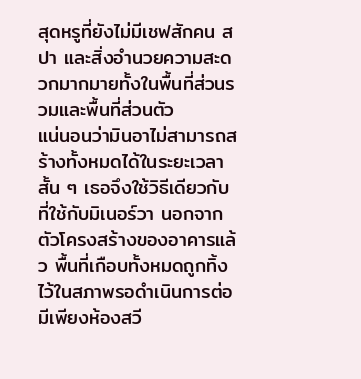สุดหรูที่ยังไม่มีเชฟสักคน สปา และสิ่งอำนวยความสะดวกมากมายทั้งในพื้นที่ส่วนรวมและพื้นที่ส่วนตัว
แน่นอนว่ามินอาไม่สามารถสร้างทั้งหมดได้ในระยะเวลาสั้น ๆ เธอจึงใช้วิธีเดียวกับที่ใช้กับมิเนอร์วา นอกจากตัวโครงสร้างของอาคารแล้ว พื้นที่เกือบทั้งหมดถูกทิ้งไว้ในสภาพรอดำเนินการต่อ มีเพียงห้องสวี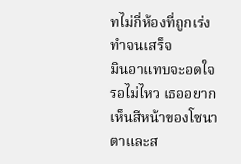ทไม่กี่ห้องที่ถูกเร่งทำจนเสร็จ
มินอาแทบจะอดใจรอไม่ไหว เธออยากเห็นสีหน้าของโซนาตาและส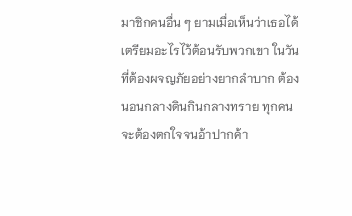มาชิกคนอื่น ๆ ยามเมื่อเห็นว่าเธอได้เตรียมอะไรไว้ต้อนรับพวกเขา ในวันที่ต้องผจญภัยอย่างยากลำบาก ต้องนอนกลางดินกินกลางทราย ทุกคนจะต้องตกใจจนอ้าปากค้า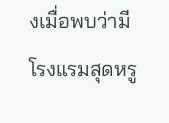งเมื่อพบว่ามีโรงแรมสุดหรู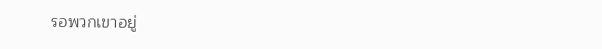รอพวกเขาอยู่